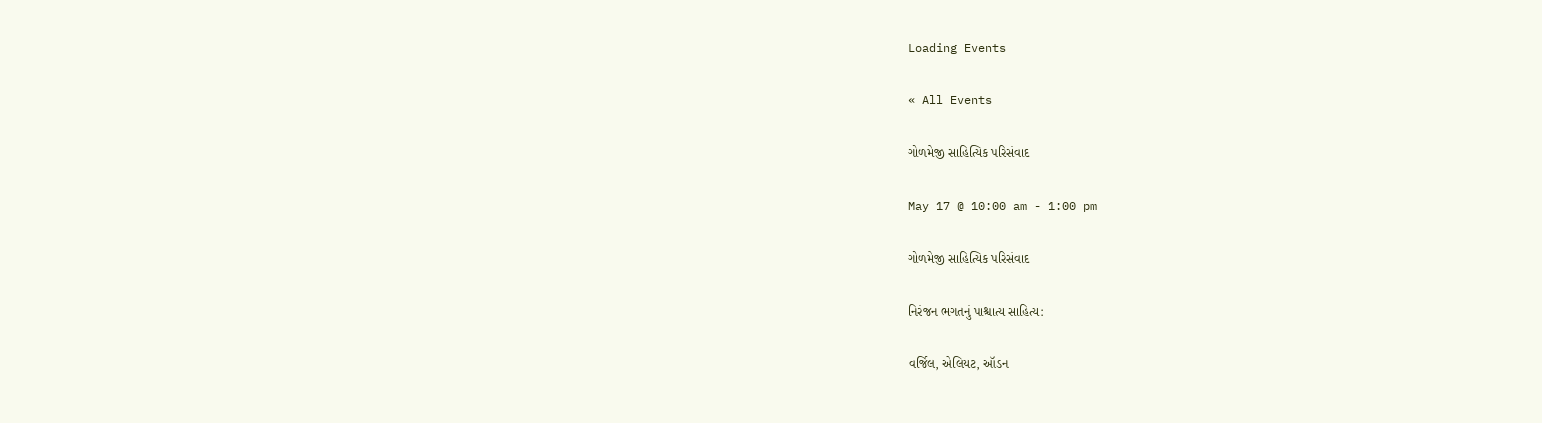Loading Events

« All Events

ગોળમેજી સાહિત્યિક પરિસંવાદ

May 17 @ 10:00 am - 1:00 pm

ગોળમેજી સાહિત્યિક પરિસંવાદ

નિરંજન ભગતનું પાશ્ચાત્ય સાહિત્ય:

વર્જિલ, એલિયટ, ઑડન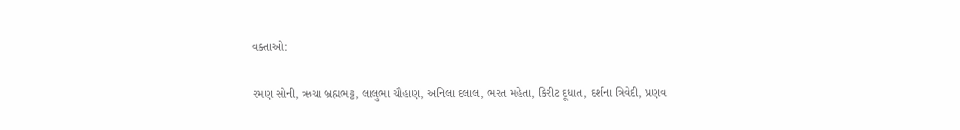વક્તાઓ:

રમણ સોની, ઋચા બ્રહ્મભટ્ટ, લાલુભા ચૌહાણ, અનિલા દલાલ, ભરત મહેતા, કિરીટ દૂધાત, દર્શના ત્રિવેદી, પ્રણવ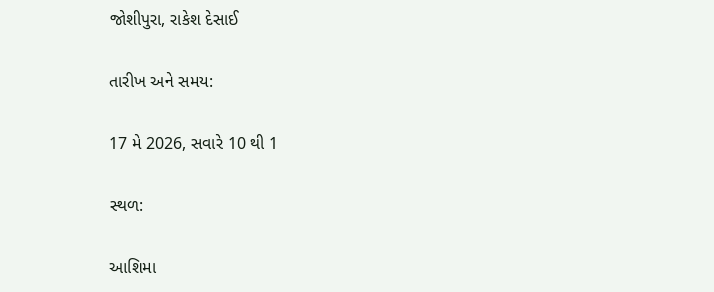જોશીપુરા, રાકેશ દેસાઈ

તારીખ અને સમય:

17 મે 2026, સવારે 10 થી 1

સ્થળ:

આશિમા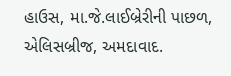હાઉસ, મા.જે.લાઈબ્રેરીની પાછળ, એલિસબ્રીજ, અમદાવાદ.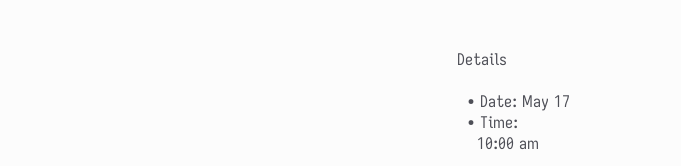Details

  • Date: May 17
  • Time:
    10:00 am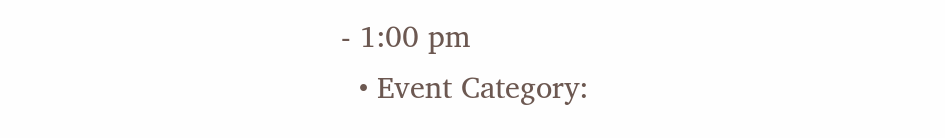- 1:00 pm
  • Event Category: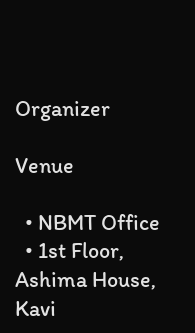Organizer

Venue

  • NBMT Office
  • 1st Floor, Ashima House, Kavi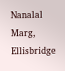Nanalal Marg, Ellisbridge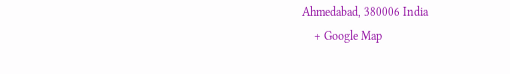Ahmedabad, 380006 India
    + Google Map